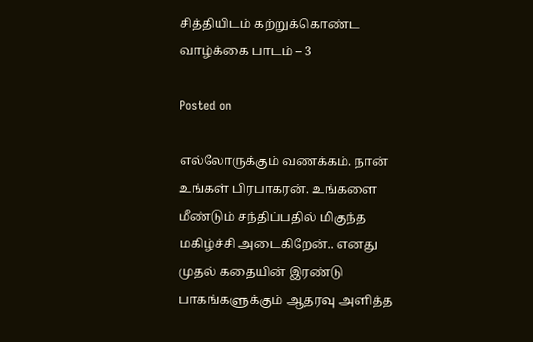சித்தியிடம் கற்றுக்கொண்ட வாழ்க்கை பாடம் – 3

Posted on

எல்லோருக்கும் வணக்கம். நான் உங்கள் பிரபாகரன். உங்களை மீண்டும் சந்திப்பதில் மிகுந்த மகிழ்ச்சி அடைகிறேன்.. எனது முதல் கதையின் இரண்டு பாகங்களுக்கும் ஆதரவு அளித்த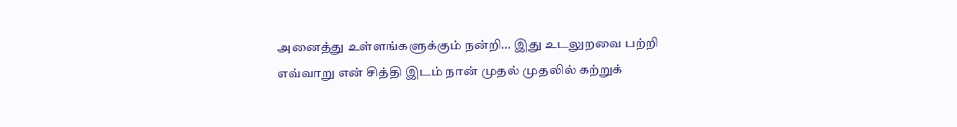அனைத்து உள்ளங்களுக்கும் நன்றி… இது உடலுறவை பற்றி எவ்வாறு என் சித்தி இடம் நான் முதல் முதலில் கற்றுக்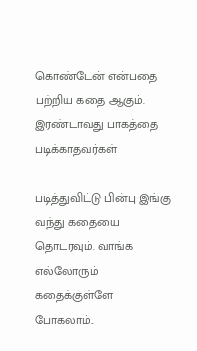கொண்டேன் என்பதை பற்றிய கதை ஆகும். இரண்டாவது பாகத்தை படிக்காதவர்கள்

படித்துவிட்டு பின்பு இங்கு வந்து கதையை தொடரவும். வாங்க எல்லோரும் கதைக்குள்ளே போகலாம்..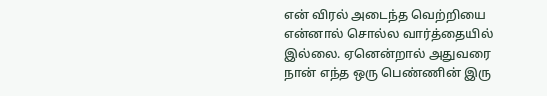என் விரல் அடைந்த வெற்றியை என்னால் சொல்ல வார்த்தையில் இல்லை. ஏனென்றால் அதுவரை நான் எந்த ஒரு பெண்ணின் இரு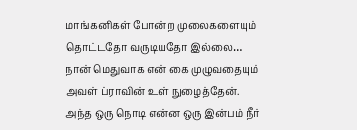மாங்கனிகள் போன்ற முலைகளையும் தொட்டதோ வருடியதோ இல்லை… நான் மெதுவாக என் கை முழுவதையும் அவள் ப்ராவின் உள் நுழைத்தேன். அந்த ஒரு நொடி என்ன ஒரு இன்பம் நீர்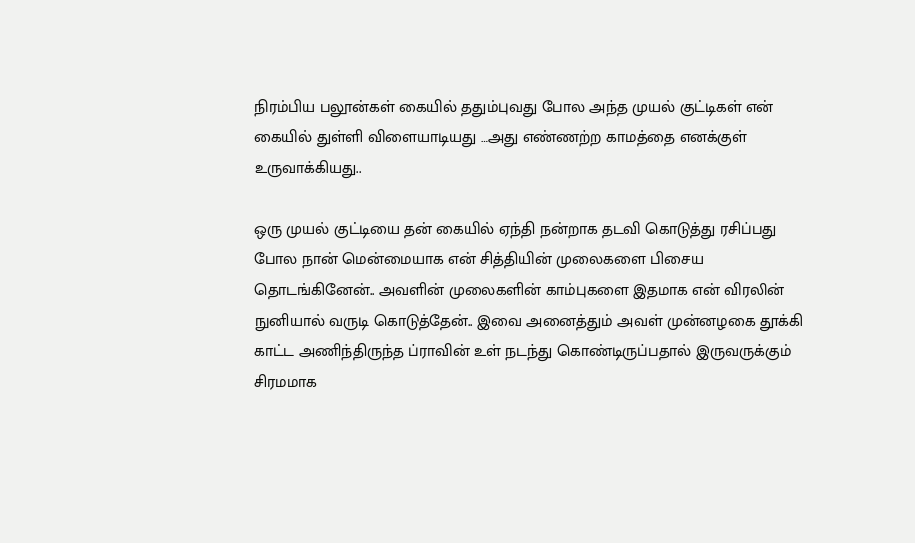நிரம்பிய பலூன்கள் கையில் ததும்புவது போல அந்த முயல் குட்டிகள் என் கையில் துள்ளி விளையாடியது …அது எண்ணற்ற காமத்தை எனக்குள் உருவாக்கியது..

ஒரு முயல் குட்டியை தன் கையில் ஏந்தி நன்றாக தடவி கொடுத்து ரசிப்பது போல நான் மென்மையாக என் சித்தியின் முலைகளை பிசைய தொடங்கினேன்.. அவளின் முலைகளின் காம்புகளை இதமாக என் விரலின் நுனியால் வருடி கொடுத்தேன்.. இவை அனைத்தும் அவள் முன்னழகை தூக்கி காட்ட அணிந்திருந்த ப்ராவின் உள் நடந்து கொண்டிருப்பதால் இருவருக்கும் சிரமமாக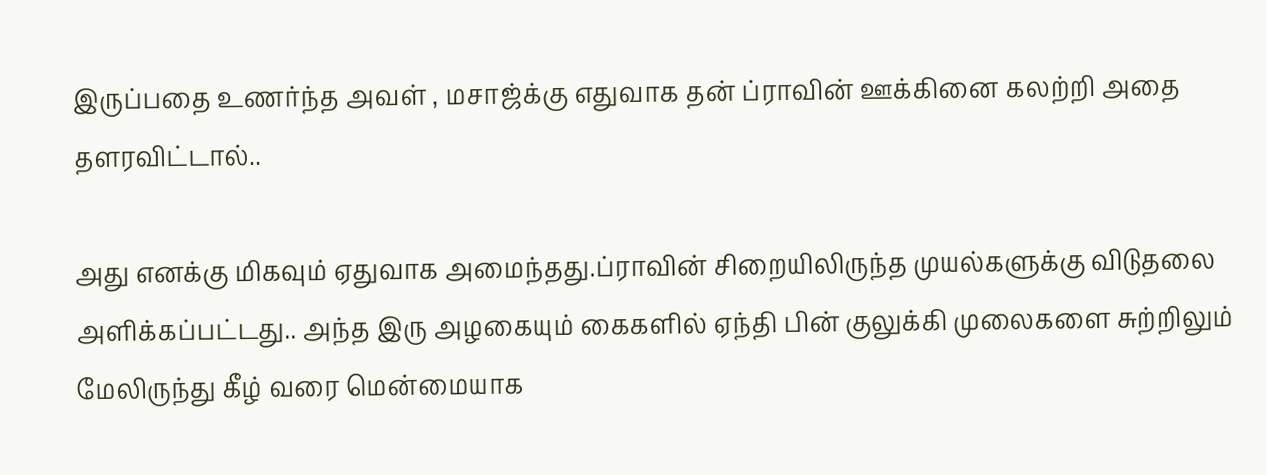இருப்பதை உணர்ந்த அவள் , மசாஜ்க்கு எதுவாக தன் ப்ராவின் ஊக்கினை கலற்றி அதை தளரவிட்டால்..

அது எனக்கு மிகவும் ஏதுவாக அமைந்தது.ப்ராவின் சிறையிலிருந்த முயல்களுக்கு விடுதலை அளிக்கப்பட்டது.. அந்த இரு அழகையும் கைகளில் ஏந்தி பின் குலுக்கி முலைகளை சுற்றிலும் மேலிருந்து கீழ் வரை மென்மையாக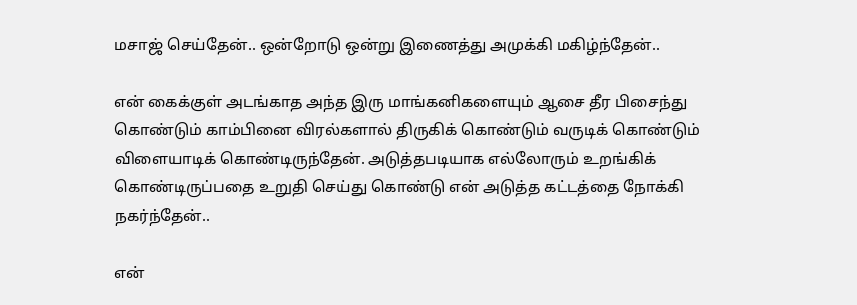மசாஜ் செய்தேன்.. ஒன்றோடு ஒன்று இணைத்து அமுக்கி மகிழ்ந்தேன்..

என் கைக்குள் அடங்காத அந்த இரு மாங்கனிகளையும் ஆசை தீர பிசைந்து கொண்டும் காம்பினை விரல்களால் திருகிக் கொண்டும் வருடிக் கொண்டும் விளையாடிக் கொண்டிருந்தேன். அடுத்தபடியாக எல்லோரும் உறங்கிக் கொண்டிருப்பதை உறுதி செய்து கொண்டு என் அடுத்த கட்டத்தை நோக்கி நகர்ந்தேன்..

என்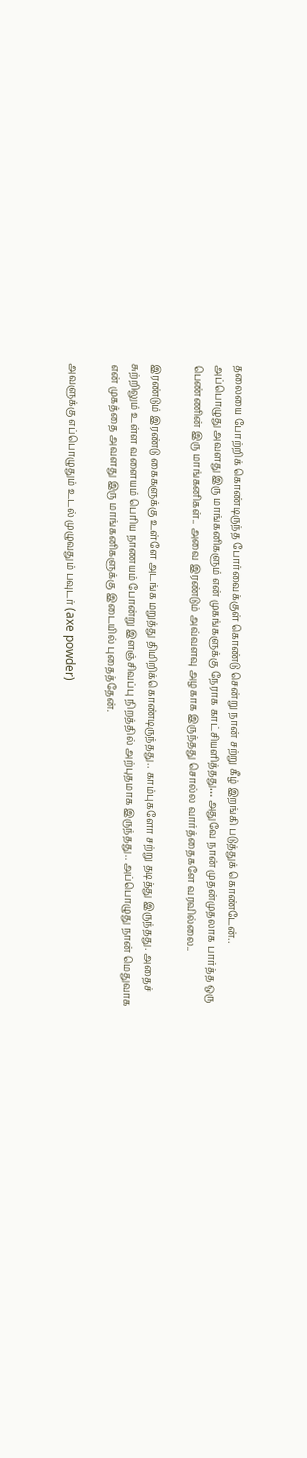தலையை போற்றிக் கொண்டிருந்த போர்வைக்குள் கொண்டு சென்று நான் சற்று கீழ் இறங்கி படுத்துக் கொண்டேன்..
அப்பொழுது அவளது இரு மாங்கனிகளும் என் முகங்களுக்கு நேராக காட்சியளித்தது… அதுவே நான் முதன்முதலாக பார்த்த ஒரு பெண்ணின் இரு மாங்கனிகள்.. அவை இரண்டும் அவ்வளவு அழகாக இருந்தது சொல்ல வார்த்தைகளே வரவில்லை..

இரண்டும் இரண்டு கைகளுக்கு உள்ளே அடங்க மறுத்து திமிறிக்கொண்டிருந்தது.. காம்புகளோ சற்று தடித்து இருந்தது. அதைச் சுற்றிலும் உள்ள வளையம் பெரிய நாணயம் போன்று இளஞ்சிவப்பு நிறத்தில் அற்புதமாக இருந்தது.. அப்பொழுது நான் மெதுவாக என் முகத்தை அவளது இரு மாங்கனிகளுக்கு இடையில் புதைத்தேன்.

அவளுக்கு எப்பொழுதும் உடல் முழுவதும் பவுடர் (axe powder)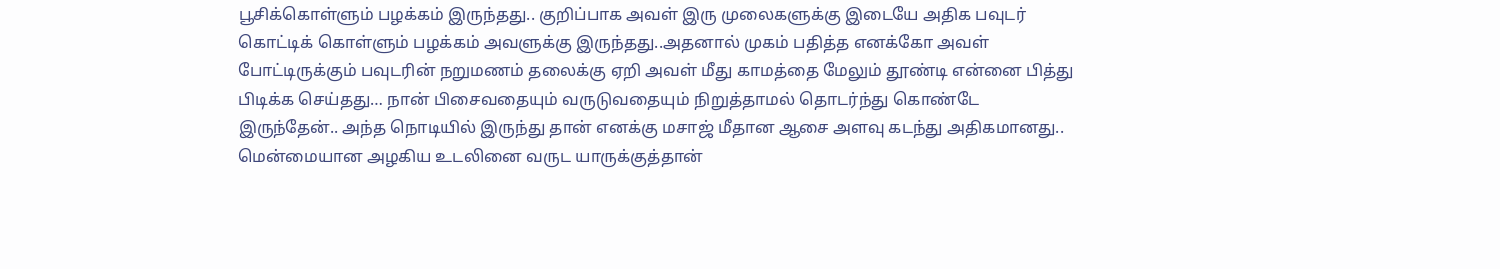பூசிக்கொள்ளும் பழக்கம் இருந்தது.. குறிப்பாக அவள் இரு முலைகளுக்கு இடையே அதிக பவுடர் கொட்டிக் கொள்ளும் பழக்கம் அவளுக்கு இருந்தது..அதனால் முகம் பதித்த எனக்கோ அவள் போட்டிருக்கும் பவுடரின் நறுமணம் தலைக்கு ஏறி அவள் மீது காமத்தை மேலும் தூண்டி என்னை பித்து பிடிக்க செய்தது… நான் பிசைவதையும் வருடுவதையும் நிறுத்தாமல் தொடர்ந்து கொண்டே இருந்தேன்.. அந்த நொடியில் இருந்து தான் எனக்கு மசாஜ் மீதான ஆசை அளவு கடந்து அதிகமானது.. மென்மையான அழகிய உடலினை வருட யாருக்குத்தான்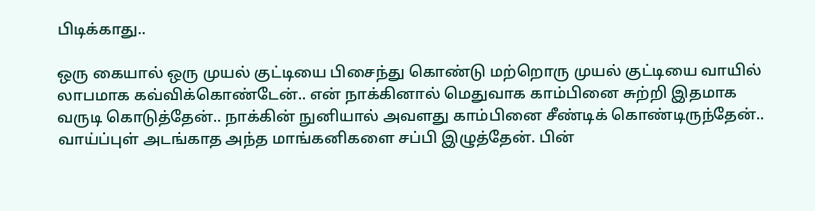பிடிக்காது..

ஒரு கையால் ஒரு முயல் குட்டியை பிசைந்து கொண்டு மற்றொரு முயல் குட்டியை வாயில் லாபமாக கவ்விக்கொண்டேன்.. என் நாக்கினால் மெதுவாக காம்பினை சுற்றி இதமாக வருடி கொடுத்தேன்.. நாக்கின் நுனியால் அவளது காம்பினை சீண்டிக் கொண்டிருந்தேன்.. வாய்ப்புள் அடங்காத அந்த மாங்கனிகளை சப்பி இழுத்தேன். பின்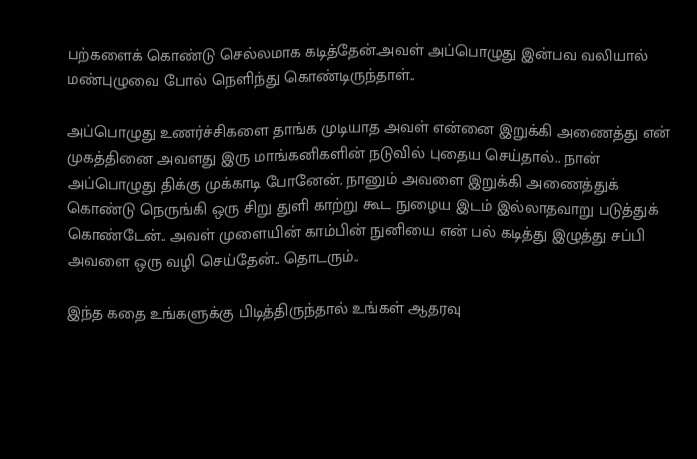பற்களைக் கொண்டு செல்லமாக கடித்தேன்.அவள் அப்பொழுது இன்பவ வலியால் மண்புழுவை போல் நெளிந்து கொண்டிருந்தாள்..

அப்பொழுது உணர்ச்சிகளை தாங்க முடியாத அவள் என்னை இறுக்கி அணைத்து என் முகத்தினை அவளது இரு மாங்கனிகளின் நடுவில் புதைய செய்தால்.. நான் அப்பொழுது திக்கு முக்காடி போனேன். நானும் அவளை இறுக்கி அணைத்துக் கொண்டு நெருங்கி ஒரு சிறு துளி காற்று கூட நுழைய இடம் இல்லாதவாறு படுத்துக் கொண்டேன்.. அவள் முளையின் காம்பின் நுனியை என் பல் கடித்து இழுத்து சப்பி அவளை ஒரு வழி செய்தேன்.. தொடரும்..

இந்த கதை உங்களுக்கு பிடித்திருந்தால் உங்கள் ஆதரவு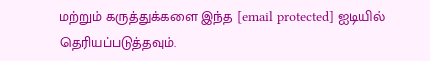மற்றும் கருத்துக்களை இந்த [email protected] ஐடியில் தெரியப்படுத்தவும்.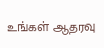உங்கள் ஆதரவு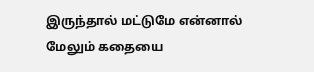இருந்தால் மட்டுமே என்னால் மேலும் கதையை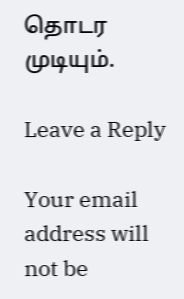தொடர முடியும்.

Leave a Reply

Your email address will not be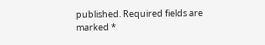published. Required fields are marked *